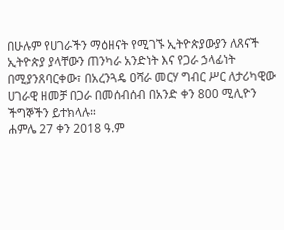በሁሉም የሀገራችን ማዕዘናት የሚገኙ ኢትዮጵያውያን ለጸናች ኢትዮጵያ ያላቸውን ጠንካራ አንድነት እና የጋራ ኃላፊነት በሚያንጸባርቀው፣ በአረንጓዴ ዐሻራ መርሃ ግብር ሥር ለታሪካዊው ሀገራዊ ዘመቻ በጋራ በመሰብሰብ በአንድ ቀን 800 ሚሊዮን ችግኞችን ይተክላሉ።
ሐምሌ 27 ቀን 2018 ዓ.ም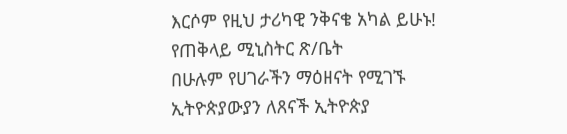እርሶም የዚህ ታሪካዊ ንቅናቄ አካል ይሁኑ!
የጠቅላይ ሚኒስትር ጽ/ቤት
በሁሉም የሀገራችን ማዕዘናት የሚገኙ ኢትዮጵያውያን ለጸናች ኢትዮጵያ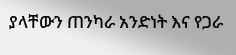ያላቸውን ጠንካራ አንድነት እና የጋራ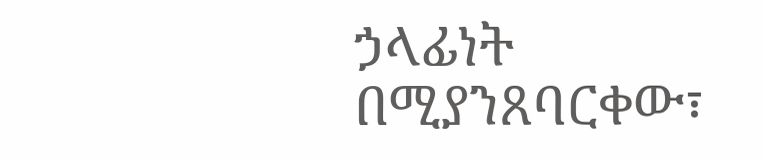ኃላፊነት በሚያንጸባርቀው፣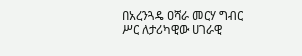በአረንጓዴ ዐሻራ መርሃ ግብር ሥር ለታሪካዊው ሀገራዊ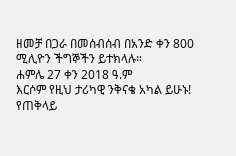ዘመቻ በጋራ በመሰብሰብ በአንድ ቀን 800 ሚሊዮን ችግኞችን ይተክላሉ።
ሐምሌ 27 ቀን 2018 ዓ.ም
እርሶም የዚህ ታሪካዊ ንቅናቄ አካል ይሁኑ!
የጠቅላይ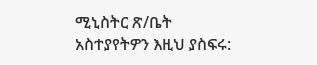ሚኒስትር ጽ/ቤት
አስተያየትዎን እዚህ ያስፍሩ: